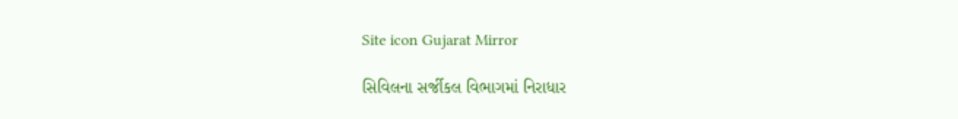Site icon Gujarat Mirror

સિવિલના સર્જીકલ વિભાગમાં નિરાધાર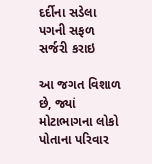દર્દીના સડેલા પગની સફળ સર્જરી કરાઇ

આ જગત વિશાળ છે, જ્યાં મોટાભાગના લોકો પોતાના પરિવાર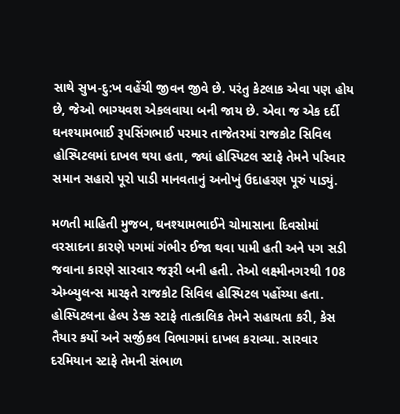સાથે સુખ-દુ:ખ વહેંચી જીવન જીવે છે. પરંતુ કેટલાક એવા પણ હોય છે, જેઓ ભાગ્યવશ એકલવાયા બની જાય છે. એવા જ એક દર્દી ઘનશ્યામભાઈ રૂપસિંગભાઈ પરમાર તાજેતરમાં રાજકોટ સિવિલ હોસ્પિટલમાં દાખલ થયા હતા, જ્યાં હોસ્પિટલ સ્ટાફે તેમને પરિવાર સમાન સહારો પૂરો પાડી માનવતાનું અનોખું ઉદાહરણ પૂરું પાડ્યું.

મળતી માહિતી મુજબ, ઘનશ્યામભાઈને ચોમાસાના દિવસોમાં વરસાદના કારણે પગમાં ગંભીર ઈજા થવા પામી હતી અને પગ સડી જવાના કારણે સારવાર જરૂરી બની હતી. તેઓ લક્ષ્મીનગરથી 108 એમ્બ્યુલન્સ મારફતે રાજકોટ સિવિલ હોસ્પિટલ પહોંચ્યા હતા. હોસ્પિટલના હેલ્પ ડેસ્ક સ્ટાફે તાત્કાલિક તેમને સહાયતા કરી, કેસ તૈયાર કર્યો અને સર્જીકલ વિભાગમાં દાખલ કરાવ્યા. સારવાર દરમિયાન સ્ટાફે તેમની સંભાળ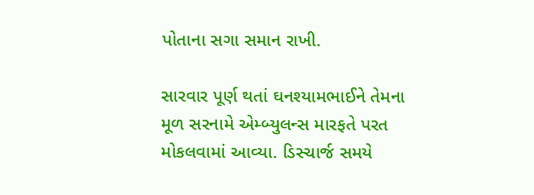પોતાના સગા સમાન રાખી.

સારવાર પૂર્ણ થતાં ઘનશ્યામભાઈને તેમના મૂળ સરનામે એમ્બ્યુલન્સ મારફતે પરત મોકલવામાં આવ્યા. ડિસ્ચાર્જ સમયે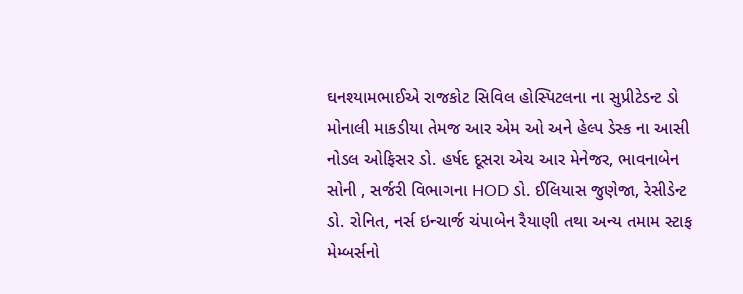ઘનશ્યામભાઈએ રાજકોટ સિવિલ હોસ્પિટલના ના સુપ્રીટેડન્ટ ડો મોનાલી માકડીયા તેમજ આર એમ ઓ અને હેલ્પ ડેસ્ક ના આસી નોડલ ઓફિસર ડો. હર્ષદ દૂસરા એચ આર મેનેજર, ભાવનાબેન સોની , સર્જરી વિભાગના HOD ડો. ઈલિયાસ જુણેજા, રેસીડેન્ટ ડો. રોનિત, નર્સ ઇન્ચાર્જ ચંપાબેન રૈયાણી તથા અન્ય તમામ સ્ટાફ મેમ્બર્સનો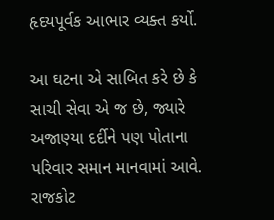હૃદયપૂર્વક આભાર વ્યક્ત કર્યો.

આ ઘટના એ સાબિત કરે છે કે સાચી સેવા એ જ છે, જ્યારે અજાણ્યા દર્દીને પણ પોતાના પરિવાર સમાન માનવામાં આવે. રાજકોટ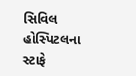સિવિલ હોસ્પિટલના સ્ટાફે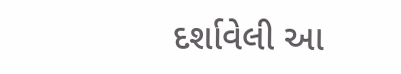દર્શાવેલી આ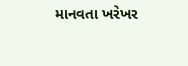માનવતા ખરેખર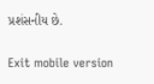પ્રશંસનીય છે.

Exit mobile version